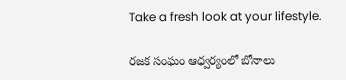Take a fresh look at your lifestyle.

రజక సంఘం ఆధ్వర్యంలో బోనాలు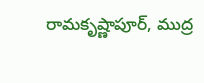రామకృష్ణాపూర్, ముద్ర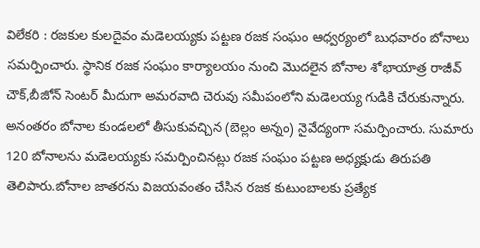విలేకరి : రజకుల కులదైవం మడెలయ్యకు పట్టణ రజక సంఘం ఆధ్వర్యంలో బుధవారం బోనాలు సమర్పించారు. స్థానిక రజక సంఘం కార్యాలయం నుంచి మొదలైన బోనాల శోభాయాత్ర రాజీవ్ చౌక్,బీజోన్ సెంటర్ మీదుగా అమరవాది చెరువు సమీపంలోని మడెలయ్య గుడికి చేరుకున్నారు. అనంతరం బోనాల కుండలలో తీసుకువచ్చిన (బెల్లం అన్నం) నైవేద్యంగా సమర్పించారు. సుమారు 120 బోనాలను మడెలయ్యకు సమర్పించినట్లు రజక సంఘం పట్టణ అధ్యక్షుడు తిరుపతి తెలిపారు.బోనాల జాతరను విజయవంతం చేసిన రజక కుటుంబాలకు ప్రత్యేక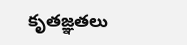కృతజ్ఞతలు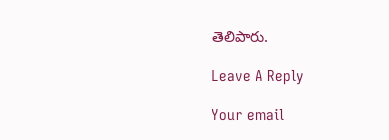తెలిపారు.

Leave A Reply

Your email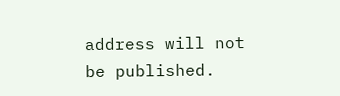address will not be published.